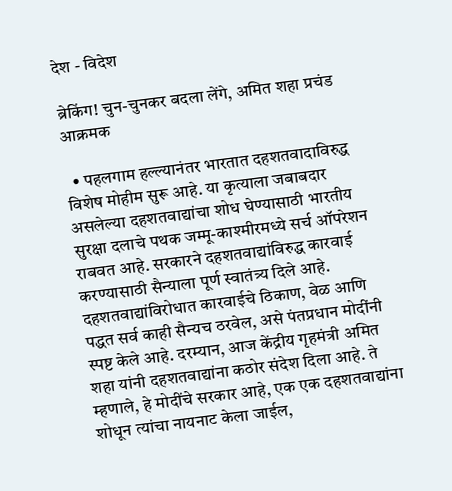देश - विदेश

ब्रेकिंग! चुन-चुनकर बदला लेंगे, अमित शहा प्रचंड आक्रमक

  • पहलगाम हल्ल्यानंतर भारतात दहशतवादाविरुद्ध विशेष मोहीम सुरू आहे. या कृत्याला जबाबदार असलेल्या दहशतवाद्यांचा शोध घेण्यासाठी भारतीय सुरक्षा दलाचे पथक जम्मू-काश्मीरमध्ये सर्च ऑपरेशन राबवत आहे. सरकारने दहशतवाद्यांविरुद्ध कारवाई करण्यासाठी सैन्याला पूर्ण स्वातंत्र्य दिले आहे. दहशतवाद्यांविरोधात कारवाईचे ठिकाण, वेळ आणि पद्धत सर्व काही सैन्यच ठरवेल, असे पंतप्रधान मोदींनी स्पष्ट केले आहे. दरम्यान, आज केंद्रीय गृहमंत्री अमित शहा यांनी दहशतवाद्यांना कठोर संदेश दिला आहे. ते म्हणाले, हे मोदींचे सरकार आहे, एक एक दहशतवाद्यांना शोधून त्यांचा नायनाट केला जाईल,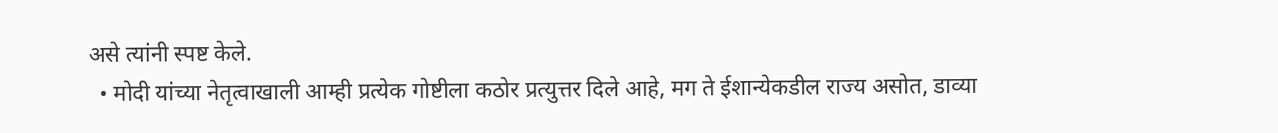असे त्यांनी स्पष्ट केले.
  • मोदी यांच्या नेतृत्वाखाली आम्ही प्रत्येक गोष्टीला कठोर प्रत्युत्तर दिले आहे, मग ते ईशान्येकडील राज्य असोत, डाव्या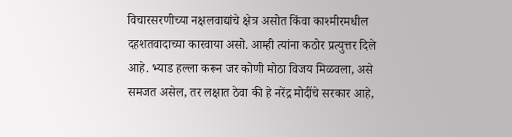विचारसरणीच्या नक्षलवाद्यांचे क्षेत्र असोत किंवा काश्मीरमधील दहशतवादाच्या कारवाया असो. आम्ही त्यांना कठोर प्रत्युत्तर दिले आहे. भ्याड हल्ला करून जर कोणी मोठा विजय मिळवला, असे समजत असेल, तर लक्षात ठेवा की हे नरेंद्र मोदींचे सरकार आहे,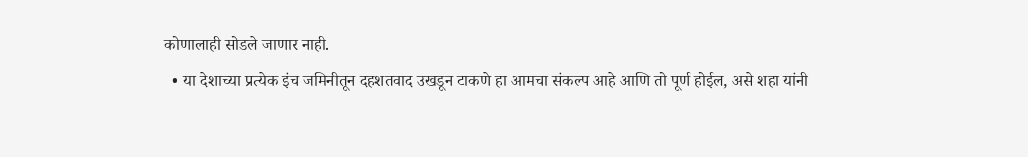कोणालाही सोडले जाणार नाही.
  • या देशाच्या प्रत्येक इंच जमिनीतून दहशतवाद उखडून टाकणे हा आमचा संकल्प आहे आणि तो पूर्ण होईल, असे शहा यांनी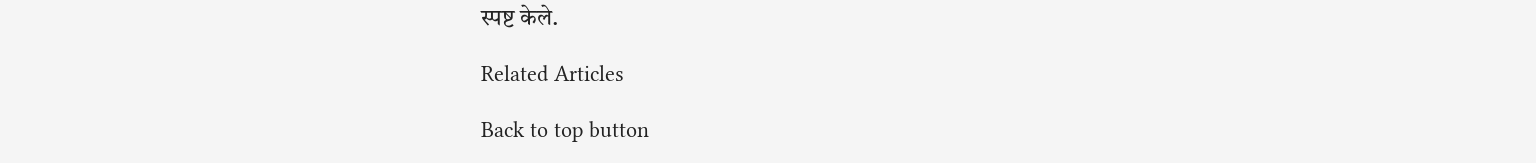स्पष्ट केले.

Related Articles

Back to top button